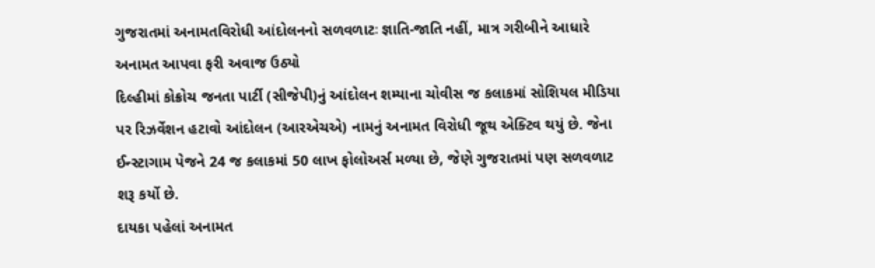ગુજરાતમાં અનામતવિરોધી આંદોલનનો સળવળાટઃ જ્ઞાતિ-જાતિ નહીં, માત્ર ગરીબીને આધારે અનામત આપવા ફરી અવાજ ઉઠ્યો
દિલ્હીમાં કોક્રોચ જનતા પાર્ટી (સીજેપી)નું આંદોલન શમ્યાના ચોવીસ જ કલાકમાં સોશિયલ મીડિયા પર રિઝર્વેશન હટાવો આંદોલન (આરએચએ) નામનું અનામત વિરોધી જૂથ એક્ટિવ થયું છે. જેના ઈન્સ્ટાગામ પેજને 24 જ કલાકમાં 50 લાખ ફોલોઅર્સ મળ્યા છે, જેણે ગુજરાતમાં પણ સળવળાટ શરૂ કર્યો છે.
દાયકા પહેલાં અનામત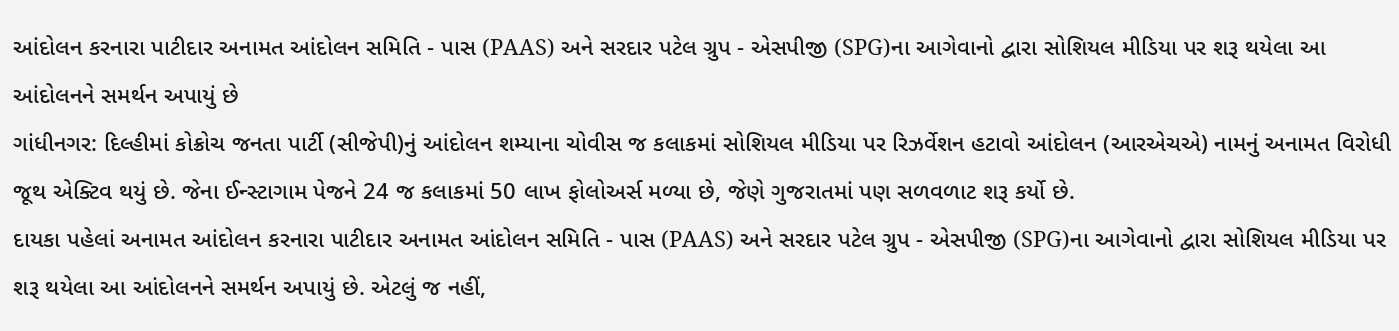આંદોલન કરનારા પાટીદાર અનામત આંદોલન સમિતિ - પાસ (PAAS) અને સરદાર પટેલ ગ્રુપ - એસપીજી (SPG)ના આગેવાનો દ્વારા સોશિયલ મીડિયા પર શરૂ થયેલા આ આંદોલનને સમર્થન અપાયું છે
ગાંધીનગર: દિલ્હીમાં કોક્રોચ જનતા પાર્ટી (સીજેપી)નું આંદોલન શમ્યાના ચોવીસ જ કલાકમાં સોશિયલ મીડિયા પર રિઝર્વેશન હટાવો આંદોલન (આરએચએ) નામનું અનામત વિરોધી જૂથ એક્ટિવ થયું છે. જેના ઈન્સ્ટાગામ પેજને 24 જ કલાકમાં 50 લાખ ફોલોઅર્સ મળ્યા છે, જેણે ગુજરાતમાં પણ સળવળાટ શરૂ કર્યો છે.
દાયકા પહેલાં અનામત આંદોલન કરનારા પાટીદાર અનામત આંદોલન સમિતિ - પાસ (PAAS) અને સરદાર પટેલ ગ્રુપ - એસપીજી (SPG)ના આગેવાનો દ્વારા સોશિયલ મીડિયા પર શરૂ થયેલા આ આંદોલનને સમર્થન અપાયું છે. એટલું જ નહીં,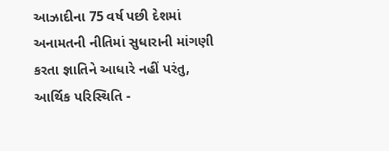આઝાદીના 75 વર્ષ પછી દેશમાં અનામતની નીતિમાં સુધારાની માંગણી કરતા જ્ઞાતિને આધારે નહીં પરંતુ, આર્થિક પરિસ્થિતિ -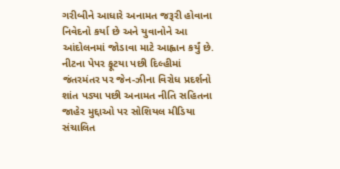ગરીબીને આધારે અનામત જરૂરી હોવાના નિવેદનો કર્યા છે અને યુવાનોને આ આંદોલનમાં જોડાવા માટે આહ્વાન કર્યું છે.
નીટના પેપર ફૂટયા પછી દિલ્હીમાં જંતરમંતર પર જેન-ઝીના વિરોધ પ્રદર્શનો શાંત પડ્યા પછી અનામત નીતિ સહિતના જાહેર મુદ્દાઓ પર સોશિયલ મીડિયા સંચાલિત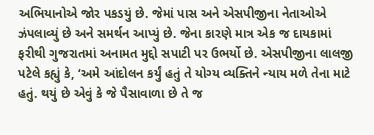અભિયાનોએ જોર પકડયું છે. જેમાં પાસ અને એસપીજીના નેતાઓએ ઝંપલાવ્યું છે અને સમર્થન આપ્યું છે. જેના કારણે માત્ર એક જ દાયકામાં ફરીથી ગુજરાતમાં અનામત મુદ્દો સપાટી પર ઉભર્યો છે. એસપીજીના લાલજી પટેલે કહ્યું કે, ‘અમે આંદોલન કર્યું હતું તે યોગ્ય વ્યક્તિને ન્યાય મળે તેના માટે હતું. થયું છે એવું કે જે પૈસાવાળા છે તે જ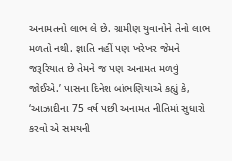અનામતનો લાભ લે છે. ગ્રામીણ યુવાનોને તેનો લાભ મળતો નથી. જ્ઞાતિ નહીં પણ ખરેખર જેમને જરૂરિયાત છે તેમને જ પણ અનામત મળવું જોઈએ.’ પાસના દિનેશ બાંભણિયાએ કહ્યું કે, ‘આઝાદીના 75 વર્ષ પછી અનામત નીતિમાં સુધારો કરવો એ સમયની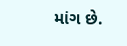માંગ છે.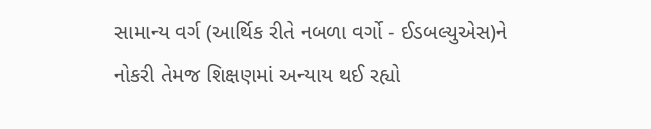સામાન્ય વર્ગ (આર્થિક રીતે નબળા વર્ગો - ઈડબલ્યુએસ)ને નોકરી તેમજ શિક્ષણમાં અન્યાય થઈ રહ્યો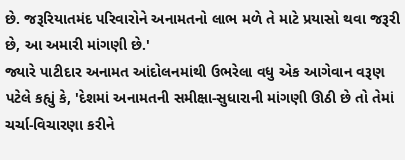છે. જરૂરિયાતમંદ પરિવારોને અનામતનો લાભ મળે તે માટે પ્રયાસો થવા જરૂરી છે, આ અમારી માંગણી છે.'
જ્યારે પાટીદાર અનામત આંદોલનમાંથી ઉભરેલા વધુ એક આગેવાન વરૂણ પટેલે કહ્યું કે, 'દેશમાં અનામતની સમીક્ષા-સુધારાની માંગણી ઊઠી છે તો તેમાં ચર્ચા-વિચારણા કરીને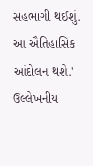સહભાગી થઈશું. આ ઐતિહાસિક આંદોલન થશે.' ઉલ્લેખનીય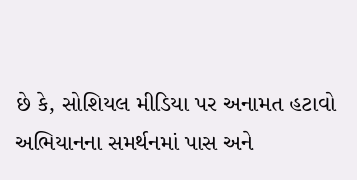છે કે, સોશિયલ મીડિયા પર અનામત હટાવો અભિયાનના સમર્થનમાં પાસ અને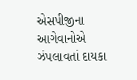એસપીજીના આગેવાનોએ ઝંપલાવતાં દાયકા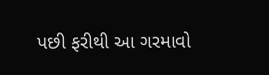પછી ફરીથી આ ગરમાવો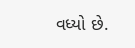વધ્યો છે.